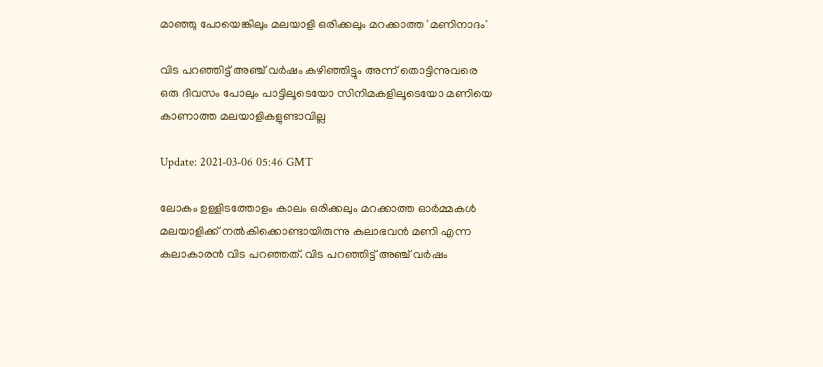മാഞ്ഞു പോയെങ്കിലും മലയാളി ഒരിക്കലും മറക്കാത്ത 'മണിനാദം'

വിട പറഞ്ഞിട്ട് അഞ്ച് വര്‍ഷം കഴിഞ്ഞിട്ടും അന്ന് തൊട്ടിന്നുവരെ ഒരു ദിവസം പോലും പാട്ടിലൂടെയോ സിനിമകളിലൂടെയോ മണിയെ കാണാത്ത മലയാളികളുണ്ടാവില്ല

Update: 2021-03-06 05:46 GMT

ലോകം ഉള്ളിടത്തോളം കാലം ഒരിക്കലും മറക്കാത്ത ഓര്‍മ്മകള്‍ മലയാളിക്ക് നല്‍കിക്കൊണ്ടായിരുന്നു കലാഭവന്‍ മണി എന്ന കലാകാരന്‍ വിട പറഞ്ഞത്. വിട പറഞ്ഞിട്ട് അഞ്ച് വര്‍ഷം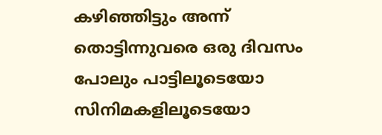കഴിഞ്ഞിട്ടും അന്ന് തൊട്ടിന്നുവരെ ഒരു ദിവസം പോലും പാട്ടിലൂടെയോ സിനിമകളിലൂടെയോ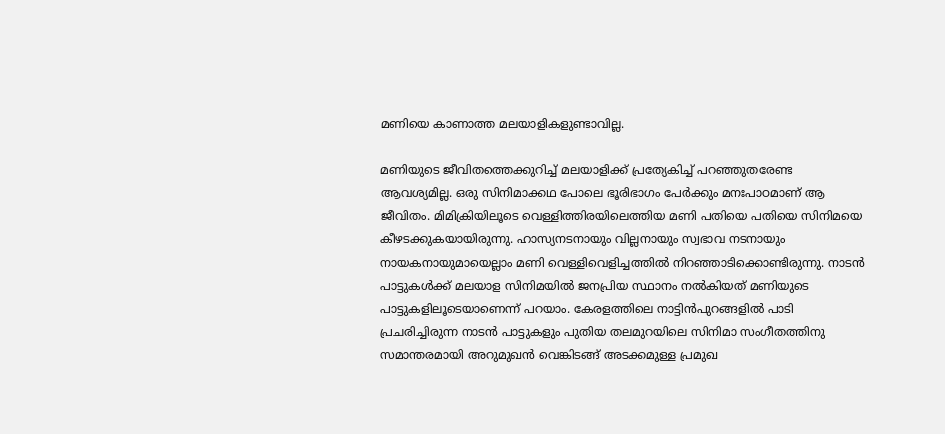മണിയെ കാണാത്ത മലയാളികളുണ്ടാവില്ല.

മണിയുടെ ജീവിതത്തെക്കുറിച്ച് മലയാളിക്ക് പ്രത്യേകിച്ച് പറഞ്ഞുതരേണ്ട ആവശ്യമില്ല. ഒരു സിനിമാക്കഥ പോലെ ഭൂരിഭാഗം പേര്‍ക്കും മനഃപാഠമാണ് ആ ജീവിതം. മിമിക്രിയിലൂടെ വെള്ളിത്തിരയിലെത്തിയ മണി പതിയെ പതിയെ സിനിമയെ കീഴടക്കുകയായിരുന്നു. ഹാസ്യനടനായും വില്ലനായും സ്വഭാവ നടനായും നായകനായുമായെല്ലാം മണി വെള്ളിവെളിച്ചത്തില്‍ നിറഞ്ഞാടിക്കൊണ്ടിരുന്നു. നാടന്‍ പാട്ടുകള്‍ക്ക് മലയാള സിനിമയില്‍ ജനപ്രിയ സ്ഥാനം നല്‍കിയത് മണിയുടെ പാട്ടുകളിലൂടെയാണെന്ന് പറയാം. കേരളത്തിലെ നാട്ടിൻപുറങ്ങളിൽ പാടി പ്രചരിച്ചിരുന്ന നാടൻ പാട്ടുകളും പുതിയ തലമുറയിലെ സിനിമാ സംഗീതത്തിനു സമാന്തരമായി അറുമുഖൻ വെങ്കിടങ്ങ് അടക്കമുള്ള പ്രമുഖ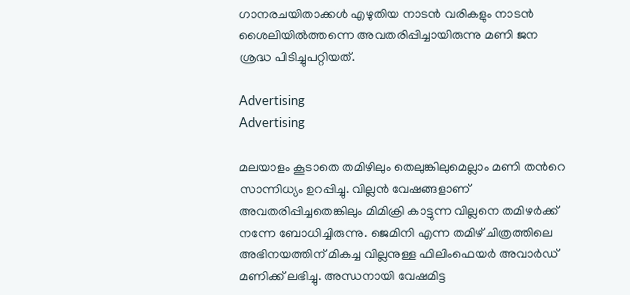ഗാനരചയിതാക്കൾ എഴുതിയ നാടൻ വരികളും നാടൻ ശൈലിയിൽത്തന്നെ അവതരിപ്പിച്ചായിരുന്നു മണി ജന ശ്രദ്ധ പിടിച്ചുപറ്റിയത്‌.

Advertising
Advertising

മലയാളം കൂടാതെ തമിഴിലും തെലുങ്കിലുമെല്ലാം മണി തന്‍റെ സാന്നിധ്യം ഉറപ്പിച്ചു. വില്ലന്‍ വേഷങ്ങളാണ് അവതരിപ്പിച്ചതെങ്കിലും മിമിക്രി കാട്ടുന്ന വില്ലനെ തമിഴര്‍ക്ക് നന്നേ ബോധിച്ചിരുന്നു. ജെമിനി എന്ന തമിഴ് ചിത്രത്തിലെ അഭിനയത്തിന് മികച്ച വില്ലനുള്ള ഫിലിംഫെയര്‍ അവാര്‍ഡ് മണിക്ക് ലഭിച്ചു. അന്ധനായി വേഷമിട്ട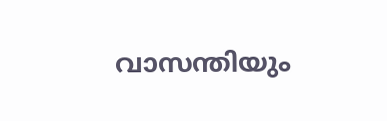വാസന്തിയും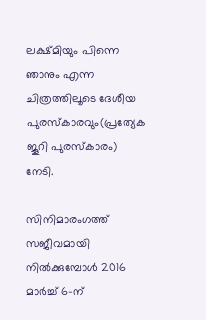ലക്ഷ്മിയും പിന്നെ ഞാനും എന്ന ചിത്രത്തിലൂടെ ദേശീയ പുരസ്കാരവും(പ്രത്യേക ജൂറി പുരസ്കാരം) നേടി.

സിനിമാരംഗത്ത് സജീവമായി നില്‍ക്കുമ്പോള്‍ 2016 മാർച്ച് 6-ന്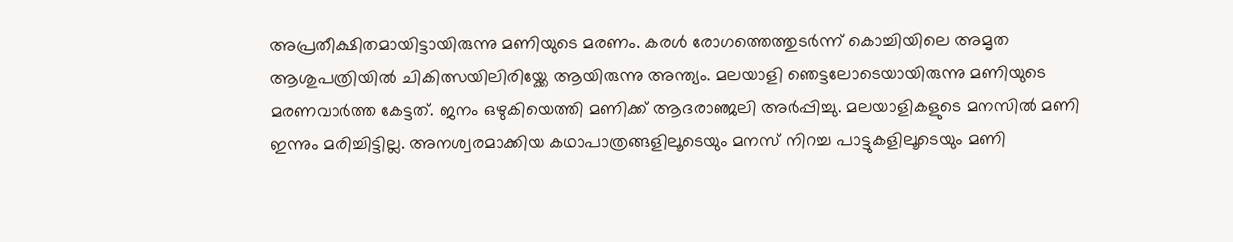അപ്രതീക്ഷിതമായിട്ടായിരുന്നു മണിയുടെ മരണം. കരൾ രോഗത്തെത്തുടർന്ന് കൊച്ചിയിലെ അമൃത ആശുപത്രിയിൽ ചികിത്സയിലിരിയ്ക്കേ ആയിരുന്നു അന്ത്യം. മലയാളി ഞെട്ടലോടെയായിരുന്നു മണിയുടെ മരണവാര്‍ത്ത കേട്ടത്. ജനം ഒഴുകിയെത്തി മണിക്ക് ആദരാഞ്ജലി അര്‍പ്പിച്ചു. മലയാളികളുടെ മനസില്‍ മണി ഇന്നും മരിച്ചിട്ടില്ല. അനശ്വരമാക്കിയ കഥാപാത്രങ്ങളിലൂടെയും മനസ് നിറച്ച പാട്ടുകളിലൂടെയും മണി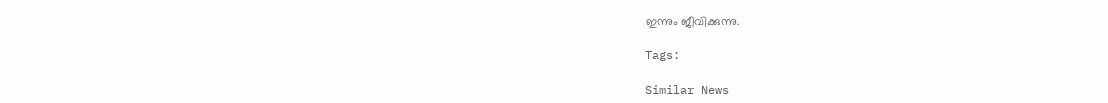ഇന്നും ജീവിക്കുന്നു.

Tags:

Similar News